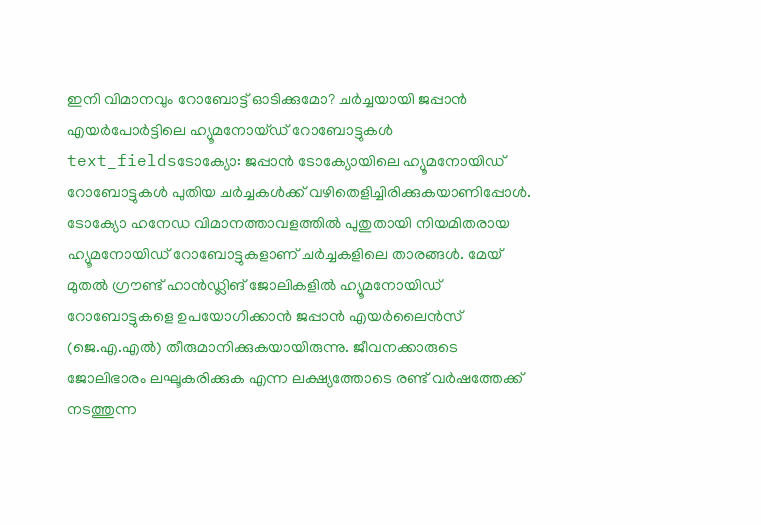ഇനി വിമാനവും റോബോട്ട് ഓടിക്കുമോ? ചർച്ചയായി ജപ്പാൻ എയർപോർട്ടിലെ ഹ്യൂമനോയ്ഡ് റോബോട്ടുകൾ
text_fieldsടോക്യോ: ജപ്പാൻ ടോക്യോയിലെ ഹ്യൂമനോയിഡ് റോബോട്ടുകൾ പുതിയ ചർച്ചകൾക്ക് വഴിതെളിച്ചിരിക്കുകയാണിപ്പോൾ. ടോക്യോ ഹനേഡ വിമാനത്താവളത്തിൽ പുതുതായി നിയമിതരായ ഹ്യൂമനോയിഡ് റോബോട്ടുകളാണ് ചർച്ചകളിലെ താരങ്ങൾ. മേയ് മുതൽ ഗ്രൗണ്ട് ഹാൻഡ്ലിങ് ജോലികളിൽ ഹ്യൂമനോയിഡ് റോബോട്ടുകളെ ഉപയോഗിക്കാൻ ജപ്പാൻ എയർലൈൻസ് (ജെ.എ.എൽ) തീരുമാനിക്കുകയായിരുന്നു. ജീവനക്കാരുടെ ജോലിഭാരം ലഘൂകരിക്കുക എന്ന ലക്ഷ്യത്തോടെ രണ്ട് വർഷത്തേക്ക് നടത്തുന്ന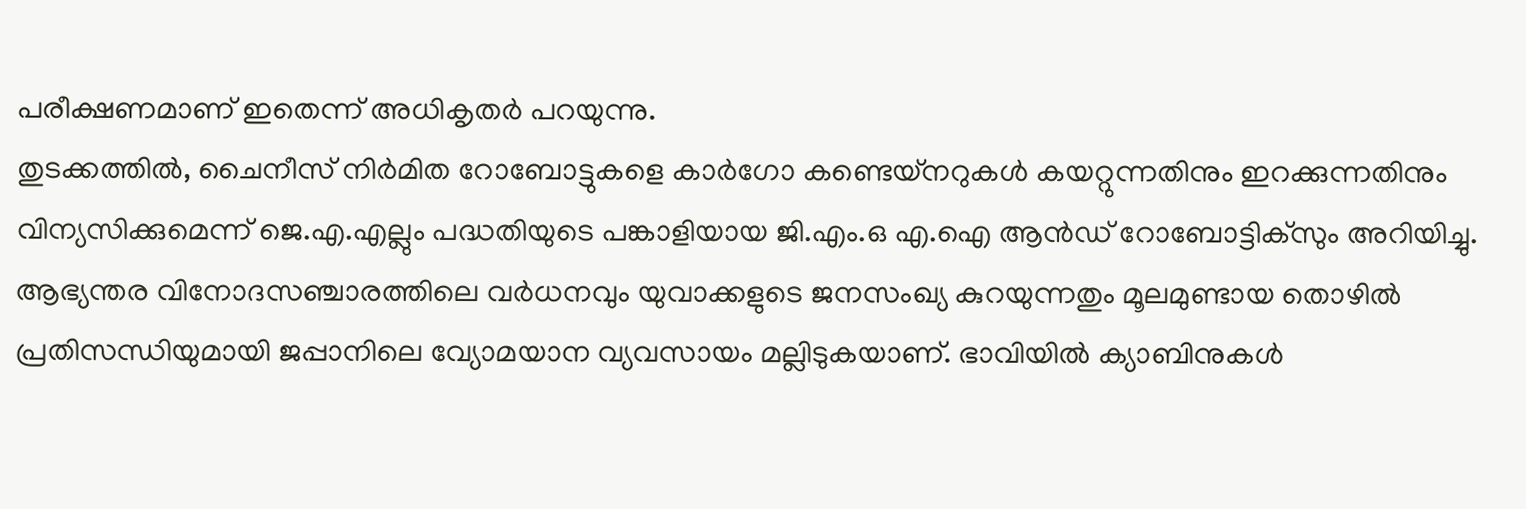പരീക്ഷണമാണ് ഇതെന്ന് അധികൃതർ പറയുന്നു.
തുടക്കത്തിൽ, ചൈനീസ് നിർമിത റോബോട്ടുകളെ കാർഗോ കണ്ടെയ്നറുകൾ കയറ്റുന്നതിനും ഇറക്കുന്നതിനും വിന്യസിക്കുമെന്ന് ജെ.എ.എല്ലും പദ്ധതിയുടെ പങ്കാളിയായ ജി.എം.ഒ എ.ഐ ആൻഡ് റോബോട്ടിക്സും അറിയിച്ചു. ആഭ്യന്തര വിനോദസഞ്ചാരത്തിലെ വർധനവും യുവാക്കളുടെ ജനസംഖ്യ കുറയുന്നതും മൂലമുണ്ടായ തൊഴിൽ പ്രതിസന്ധിയുമായി ജപ്പാനിലെ വ്യോമയാന വ്യവസായം മല്ലിടുകയാണ്. ഭാവിയിൽ ക്യാബിനുകൾ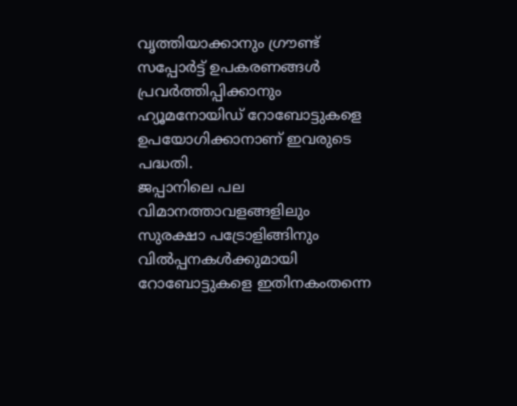വൃത്തിയാക്കാനും ഗ്രൗണ്ട് സപ്പോർട്ട് ഉപകരണങ്ങൾ പ്രവർത്തിപ്പിക്കാനും ഹ്യൂമനോയിഡ് റോബോട്ടുകളെ ഉപയോഗിക്കാനാണ് ഇവരുടെ പദ്ധതി.
ജപ്പാനിലെ പല വിമാനത്താവളങ്ങളിലും സുരക്ഷാ പട്രോളിങ്ങിനും വിൽപ്പനകൾക്കുമായി റോബോട്ടുകളെ ഇതിനകംതന്നെ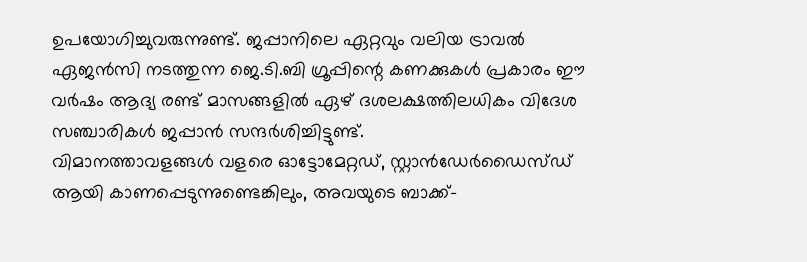ഉപയോഗിച്ചുവരുന്നുണ്ട്. ജപ്പാനിലെ ഏറ്റവും വലിയ ട്രാവൽ ഏജൻസി നടത്തുന്ന ജെ.ടി.ബി ഗ്രൂപ്പിന്റെ കണക്കുകൾ പ്രകാരം ഈ വർഷം ആദ്യ രണ്ട് മാസങ്ങളിൽ ഏഴ് ദശലക്ഷത്തിലധികം വിദേശ സഞ്ചാരികൾ ജപ്പാൻ സന്ദർശിച്ചിട്ടുണ്ട്.
വിമാനത്താവളങ്ങൾ വളരെ ഓട്ടോമേറ്റഡ്, സ്റ്റാൻഡേർഡൈസ്ഡ് ആയി കാണപ്പെടുന്നുണ്ടെങ്കിലും, അവയുടെ ബാക്ക്-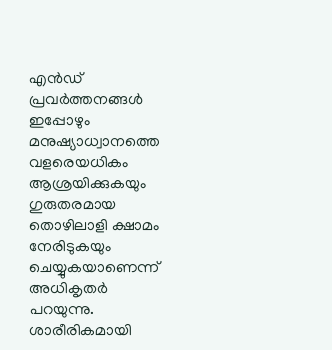എൻഡ് പ്രവർത്തനങ്ങൾ ഇപ്പോഴും മനുഷ്യാധ്വാനത്തെ വളരെയധികം ആശ്രയിക്കുകയും ഗുരുതരമായ തൊഴിലാളി ക്ഷാമം നേരിടുകയും ചെയ്യുകയാണെന്ന് അധികൃതർ പറയുന്നു. ശാരീരികമായി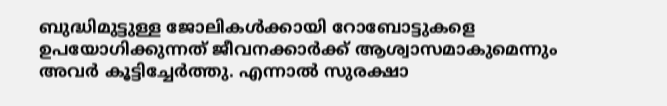ബുദ്ധിമുട്ടുള്ള ജോലികൾക്കായി റോബോട്ടുകളെ ഉപയോഗിക്കുന്നത് ജീവനക്കാർക്ക് ആശ്വാസമാകുമെന്നും അവർ കൂട്ടിച്ചേർത്തു. എന്നാൽ സുരക്ഷാ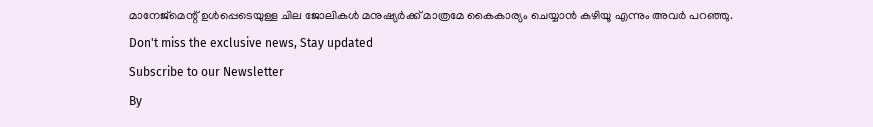മാനേജ്മെന്റ് ഉൾപ്പെടെയുള്ള ചില ജോലികൾ മനുഷ്യർക്ക് മാത്രമേ കൈകാര്യം ചെയ്യാൻ കഴിയൂ എന്നും അവർ പറഞ്ഞു.
Don't miss the exclusive news, Stay updated
Subscribe to our Newsletter
By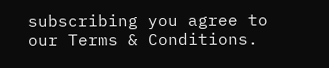subscribing you agree to our Terms & Conditions.